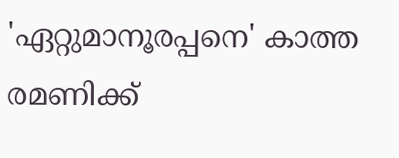'ഏറ്റുമാനൂരപ്പനെ' കാത്ത രമണിക്ക്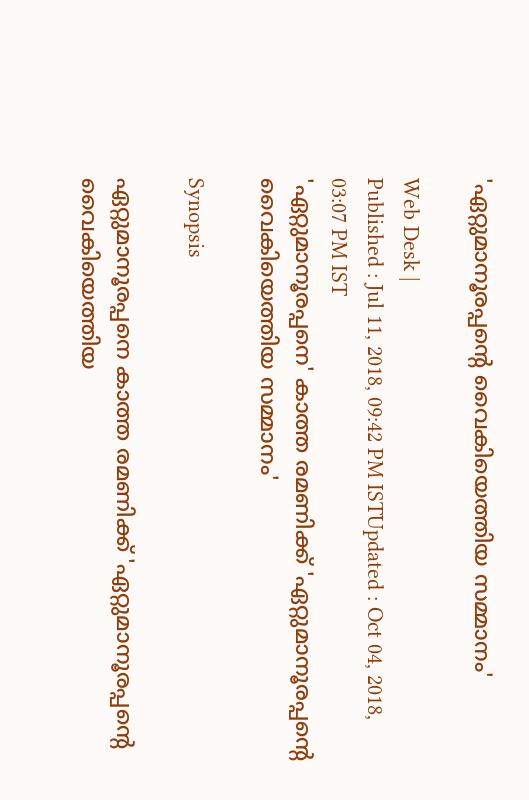'ഏറ്റുമാനൂരപ്പന്‍റെ വൈകിയെത്തിയ സമ്മാനം'

Web Desk |
Published : Jul 11, 2018, 09:42 PM ISTUpdated : Oct 04, 2018, 03:07 PM IST
'ഏറ്റുമാനൂരപ്പനെ' കാത്ത രമണിക്ക് 'ഏറ്റുമാനൂരപ്പന്‍റെ വൈകിയെത്തിയ സമ്മാനം'

Synopsis

ഏറ്റുമാനൂരപ്പനെ കാത്ത രമണിക്ക് 'ഏറ്റുമാനൂരപ്പന്‍റെ വൈകിയെത്തിയ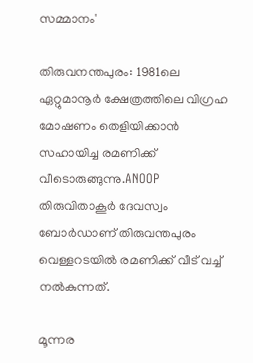സമ്മാനം'

തിരുവനന്തപുരം: 1981ലെ ഏറ്റുമാനൂർ ക്ഷേത്രത്തിലെ വിഗ്രഹ മോഷണം തെളിയിക്കാൻ സഹായിച്ച രമണിക്ക് വീടൊരുങ്ങുന്നു.ANOOP തിരുവിതാകൂർ ദേവസ്വം ബോർഡാണ് തിരുവന്തപുരം വെള്ളറടയിൽ രമണിക്ക് വീട് വച്ച് നൽകുന്നത്.

മൂന്നര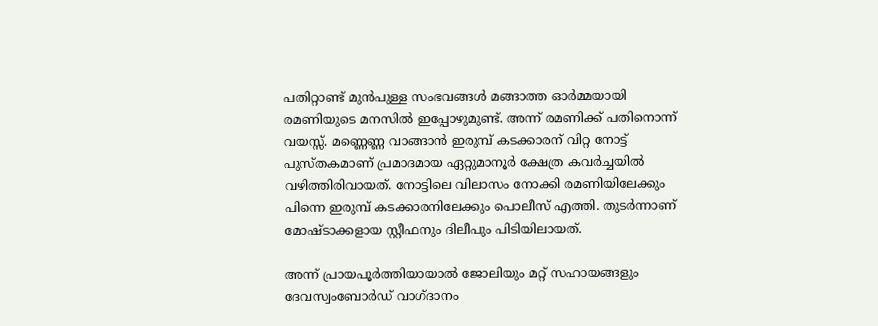പതിറ്റാണ്ട് മുൻപുള്ള സംഭവങ്ങൾ മങ്ങാത്ത ഓർമ്മയായി രമണിയുടെ മനസിൽ ഇപ്പോഴുമുണ്ട്. അന്ന് രമണിക്ക് പതിനൊന്ന് വയസ്സ്. മണ്ണെണ്ണ വാങ്ങാൻ ഇരുമ്പ് കടക്കാരന് വിറ്റ നോട്ട് പുസ്തകമാണ് പ്രമാദമായ ഏറ്റുമാനൂർ ക്ഷേത്ര കവർച്ചയിൽ വഴിത്തിരിവായത്. നോട്ടിലെ വിലാസം നോക്കി രമണിയിലേക്കും പിന്നെ ഇരുമ്പ് കടക്കാരനിലേക്കും പൊലീസ് എത്തി. തുടർന്നാണ് മോഷ്ടാക്കളായ സ്റ്റീഫനും ദിലീപും പിടിയിലായത്.

അന്ന് പ്രായപൂര്‍ത്തിയായാല്‍ ജോലിയും മറ്റ് സഹായങ്ങളും ദേവസ്വംബോര്‍ഡ് വാഗ്ദാനം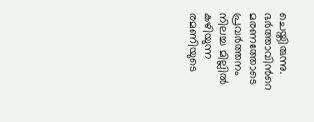ചെയ്തിരുന്നു.  ഭർത്താവിൻറെ മരണത്തോടെ പ്രവർത്തനം നിലച്ച മില്ലിൽ കഴിയുന്ന രമണിയുടെ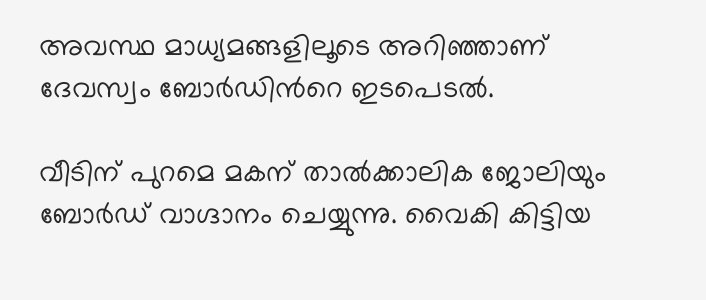അവസ്ഥ മാധ്യമങ്ങളിലൂടെ അറിഞ്ഞാണ് ദേവസ്വം ബോർഡിൻറെ ഇടപെടൽ.

വീടിന് പുറമെ മകന് താൽക്കാലിക ജോലിയും ബോർഡ് വാഗ്ദാനം ചെയ്യുന്നു. വൈകി കിട്ടിയ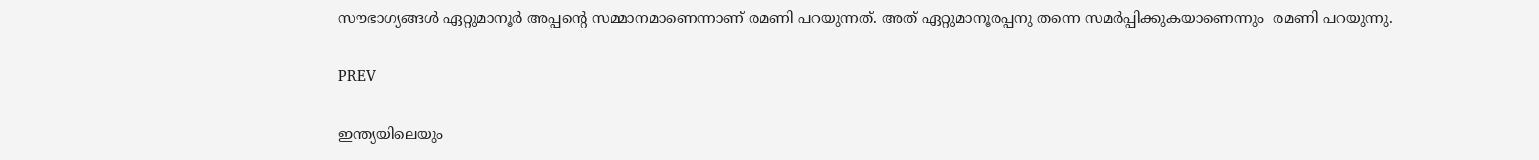സൗഭാഗ്യങ്ങൾ ഏറ്റുമാനൂർ അപ്പന്‍റെ സമ്മാനമാണെന്നാണ് രമണി പറയുന്നത്. അത് ഏറ്റുമാനൂരപ്പനു തന്നെ സമര്‍പ്പിക്കുകയാണെന്നും  രമണി പറയുന്നു.

PREV

ഇന്ത്യയിലെയും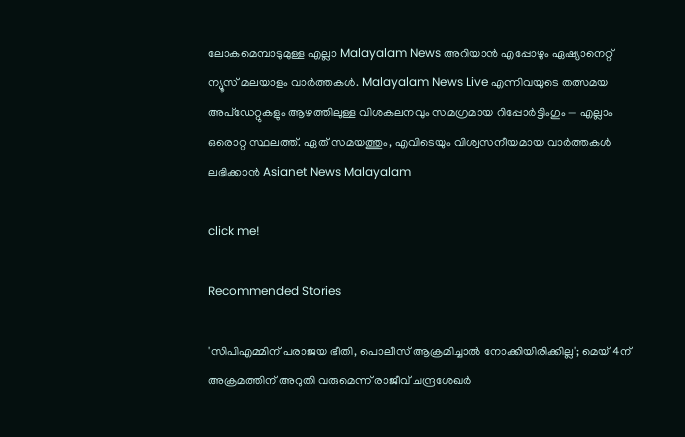ലോകമെമ്പാടുമുള്ള എല്ലാ Malayalam News അറിയാൻ എപ്പോഴും ഏഷ്യാനെറ്റ് ന്യൂസ് മലയാളം വാർത്തകൾ. Malayalam News Live എന്നിവയുടെ തത്സമയ അപ്‌ഡേറ്റുകളും ആഴത്തിലുള്ള വിശകലനവും സമഗ്രമായ റിപ്പോർട്ടിംഗും — എല്ലാം ഒരൊറ്റ സ്ഥലത്ത്. ഏത് സമയത്തും, എവിടെയും വിശ്വസനീയമായ വാർത്തകൾ ലഭിക്കാൻ Asianet News Malayalam

click me!

Recommended Stories

'സിപിഎമ്മിന് പരാജയ ഭീതി, പൊലീസ് ആക്രമിച്ചാൽ നോക്കിയിരിക്കില്ല'; മെയ് 4ന് അക്രമത്തിന് അറുതി വരുമെന്ന് രാജീവ് ചന്ദ്രശേഖർ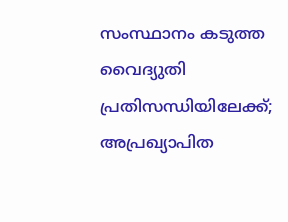സംസ്ഥാനം കടുത്ത വൈദ്യുതി പ്രതിസന്ധിയിലേക്ക്; അപ്രഖ്യാപിത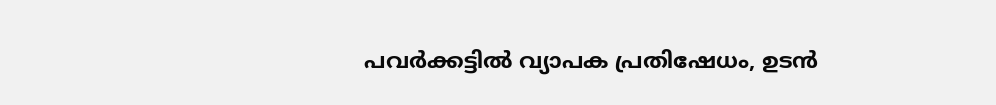പവര്‍ക്കട്ടിൽ വ്യാപക പ്രതിഷേധം, ഉടൻ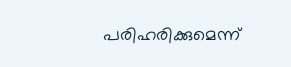പരിഹരിക്കുമെന്ന്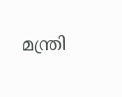മന്ത്രി